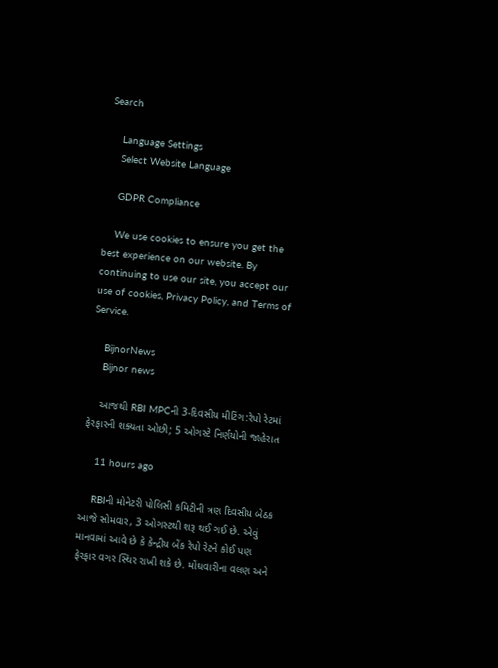Search

    Language Settings
    Select Website Language

    GDPR Compliance

    We use cookies to ensure you get the best experience on our website. By continuing to use our site, you accept our use of cookies, Privacy Policy, and Terms of Service.

    BijnorNews
    Bijnor news

    આજથી RBI MPCની 3-દિવસીય મીટિંગ:રેપો રેટમાં ફેરફારની શક્યતા ઓછી; 5 ઓગસ્ટે નિર્ણયોની જાહેરાત

    11 hours ago

    RBIની મોનેટરી પોલિસી કમિટીની ત્રણ દિવસીય બેઠક આજે સોમવાર, 3 ઓગસ્ટથી શરૂ થઈ ગઈ છે. એવું માનવામાં આવે છે કે કેન્દ્રીય બેંક રેપો રેટને કોઈ પણ ફેરફાર વગર સ્થિર રાખી શકે છે. મોંઘવારીના વલણ અને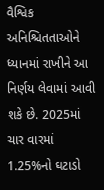વૈશ્વિક અનિશ્ચિતતાઓને ધ્યાનમાં રાખીને આ નિર્ણય લેવામાં આવી શકે છે. 2025માં ચાર વારમાં 1.25%નો ઘટાડો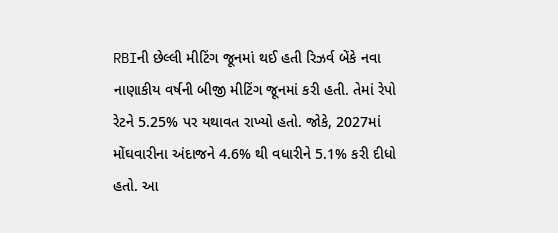RBIની છેલ્લી મીટિંગ જૂનમાં થઈ હતી રિઝર્વ બેંકે નવા નાણાકીય વર્ષની બીજી મીટિંગ જૂનમાં કરી હતી. તેમાં રેપો રેટને 5.25% પર યથાવત રાખ્યો હતો. જોકે, 2027માં મોંઘવારીના અંદાજને 4.6% થી વધારીને 5.1% કરી દીધો હતો. આ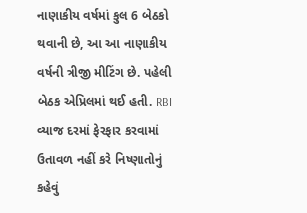નાણાકીય વર્ષમાં કુલ 6 બેઠકો થવાની છે, આ આ નાણાકીય વર્ષની ત્રીજી મીટિંગ છે. પહેલી બેઠક એપ્રિલમાં થઈ હતી. RBI વ્યાજ દરમાં ફેરફાર કરવામાં ઉતાવળ નહીં કરે નિષ્ણાતોનું કહેવું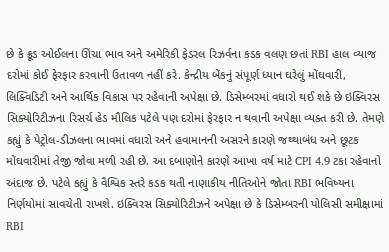છે કે ક્રૂડ ઓઈલના ઊંચા ભાવ અને અમેરિકી ફેડરલ રિઝર્વના કડક વલણ છતાં RBI હાલ વ્યાજ દરોમાં કોઈ ફેરફાર કરવાની ઉતાવળ નહીં કરે. કેન્દ્રીય બેંકનું સંપૂર્ણ ધ્યાન ઘરેલું મોંઘવારી, લિક્વિડિટી અને આર્થિક વિકાસ પર રહેવાની અપેક્ષા છે. ડિસેમ્બરમાં વધારો થઈ શકે છે ઇક્વિરસ સિક્યોરિટીઝના રિસર્ચ હેડ મૌલિક પટેલે પણ દરોમાં ફેરફાર ન થવાની અપેક્ષા વ્યક્ત કરી છે. તેમણે કહ્યું કે પેટ્રોલ-ડીઝલના ભાવમાં વધારો અને હવામાનની અસરને કારણે જથ્થાબંધ અને છૂટક મોંઘવારીમાં તેજી જોવા મળી રહી છે. આ દબાણોને કારણે આખા વર્ષ માટે CPI 4.9 ટકા રહેવાનો અંદાજ છે. પટેલે કહ્યું કે વૈશ્વિક સ્તરે કડક થતી નાણાકીય નીતિઓને જોતા RBI ભવિષ્યના નિર્ણયોમાં સાવચેતી રાખશે. ઇક્વિરસ સિક્યોરિટીઝને અપેક્ષા છે કે ડિસેમ્બરની પોલિસી સમીક્ષામાં RBI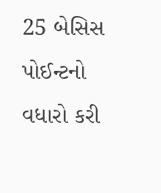25 બેસિસ પોઈન્ટનો વધારો કરી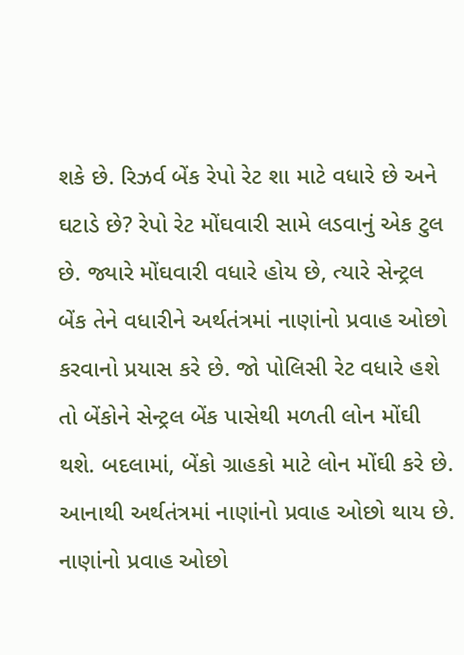શકે છે. રિઝર્વ બેંક રેપો રેટ શા માટે વધારે છે અને ઘટાડે છે? રેપો રેટ મોંઘવારી સામે લડવાનું એક ટુલ છે. જ્યારે મોંઘવારી વધારે હોય છે, ત્યારે સેન્ટ્રલ બેંક તેને વધારીને અર્થતંત્રમાં નાણાંનો પ્રવાહ ઓછો કરવાનો પ્રયાસ કરે છે. જો પોલિસી રેટ વધારે હશે તો બેંકોને સેન્ટ્રલ બેંક પાસેથી મળતી લોન મોંઘી થશે. બદલામાં, બેંકો ગ્રાહકો માટે લોન મોંઘી કરે છે. આનાથી અર્થતંત્રમાં નાણાંનો પ્રવાહ ઓછો થાય છે. નાણાંનો પ્રવાહ ઓછો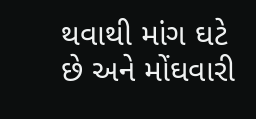થવાથી માંગ ઘટે છે અને મોંઘવારી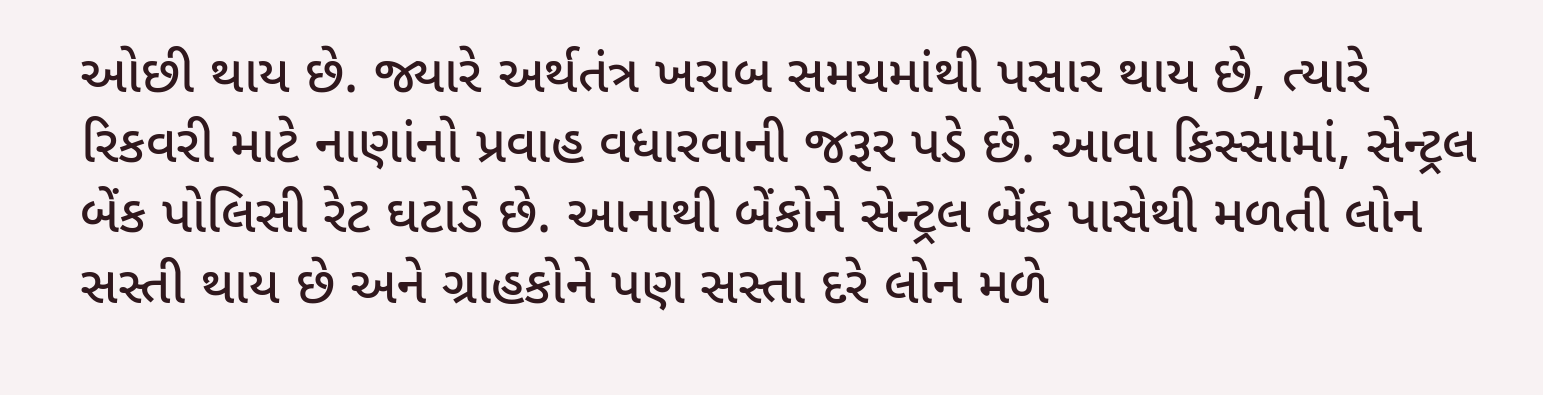ઓછી થાય છે. જ્યારે અર્થતંત્ર ખરાબ સમયમાંથી પસાર થાય છે, ત્યારે રિકવરી માટે નાણાંનો પ્રવાહ વધારવાની જરૂર પડે છે. આવા કિસ્સામાં, સેન્ટ્રલ બેંક પોલિસી રેટ ઘટાડે છે. આનાથી બેંકોને સેન્ટ્રલ બેંક પાસેથી મળતી લોન સસ્તી થાય છે અને ગ્રાહકોને પણ સસ્તા દરે લોન મળે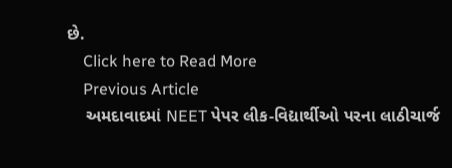છે.
    Click here to Read More
    Previous Article
    અમદાવાદમાં NEET પેપર લીક-વિદ્યાર્થીઓ પરના લાઠીચાર્જ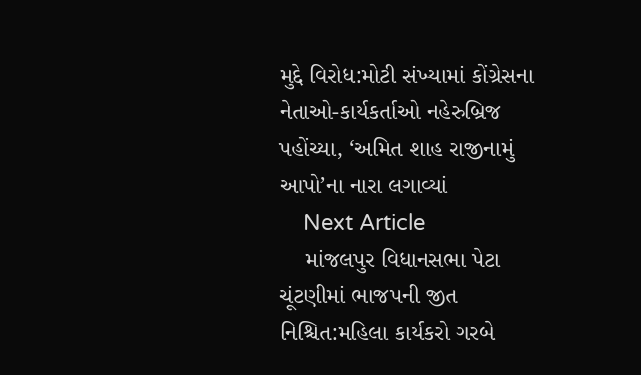મુદ્દે વિરોધ:મોટી સંખ્યામાં કોંગ્રેસના નેતાઓ-કાર્યકર્તાઓ નહેરુબ્રિજ પહોંચ્યા, ‘અમિત શાહ રાજીનામું આપો’ના નારા લગાવ્યાં
    Next Article
    માંજલપુર વિધાનસભા પેટા ચૂંટણીમાં ભાજપની જીત નિશ્ચિત:મહિલા કાર્યકરો ગરબે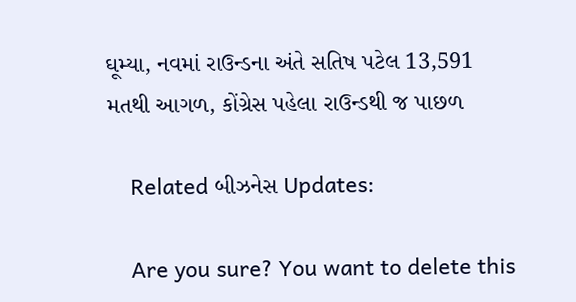ઘૂમ્યા, નવમાં રાઉન્ડના અંતે સતિષ પટેલ 13,591 મતથી આગળ, કોંગ્રેસ પહેલા રાઉન્ડથી જ પાછળ

    Related બીઝનેસ Updates:

    Are you sure? You want to delete this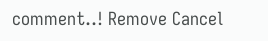comment..! Remove Cancel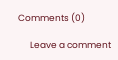Comments (0)

      Leave a comment